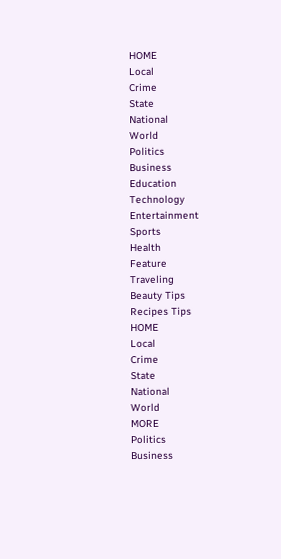HOME
Local
Crime
State
National
World
Politics
Business
Education
Technology
Entertainment
Sports
Health
Feature
Traveling
Beauty Tips
Recipes Tips
HOME
Local
Crime
State
National
World
MORE
Politics
Business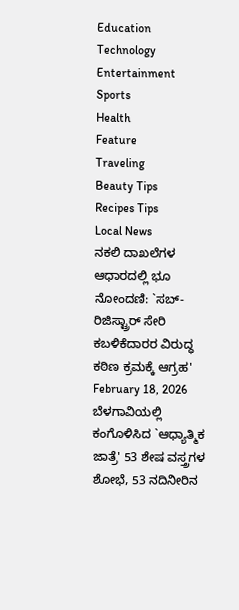Education
Technology
Entertainment
Sports
Health
Feature
Traveling
Beauty Tips
Recipes Tips
Local News
ನಕಲಿ ದಾಖಲೆಗಳ ಆಧಾರದಲ್ಲಿ ಭೂ ನೋಂದಣಿ: `ಸಬ್-ರಿಜಿಸ್ಟ್ರಾರ್ ಸೇರಿ ಕಬಳಿಕೆದಾರರ ವಿರುದ್ಧ ಕಠಿಣ ಕ್ರಮಕ್ಕೆ ಆಗ್ರಹ'
February 18, 2026
ಬೆಳಗಾವಿಯಲ್ಲಿ ಕಂಗೊಳಿಸಿದ `ಆಧ್ಯಾತ್ಮಿಕ ಜಾತ್ರೆ' 53 ಶೇಷ ವಸ್ತ್ರಗಳ ಶೋಭೆ, 53 ನದಿನೀರಿನ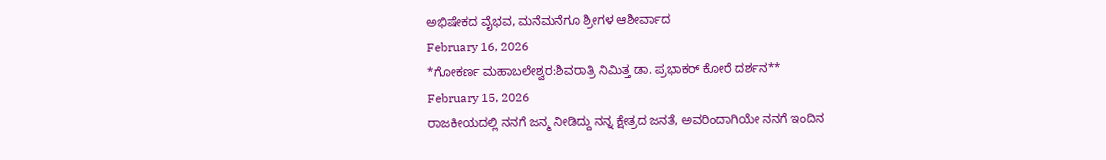ಅಭಿಷೇಕದ ವೈಭವ, ಮನೆಮನೆಗೂ ಶ್ರೀಗಳ ಆಶೀರ್ವಾದ
February 16, 2026
*ಗೋಕರ್ಣ ಮಹಾಬಲೇಶ್ವರ:ಶಿವರಾತ್ರಿ ನಿಮಿತ್ತ ಡಾ. ಪ್ರಭಾಕರ್ ಕೋರೆ ದರ್ಶನ**
February 15, 2026
ರಾಜಕೀಯದಲ್ಲಿ ನನಗೆ ಜನ್ಮ ನೀಡಿದ್ದು ನನ್ನ ಕ್ಷೇತ್ರದ ಜನತೆ, ಅವರಿಂದಾಗಿಯೇ ನನಗೆ ಇಂದಿನ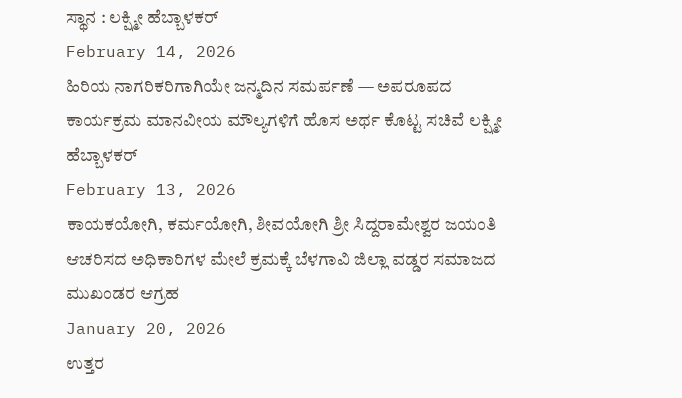ಸ್ಥಾನ : ಲಕ್ಷ್ಮೀ ಹೆಬ್ಬಾಳಕರ್
February 14, 2026
ಹಿರಿಯ ನಾಗರಿಕರಿಗಾಗಿಯೇ ಜನ್ಮದಿನ ಸಮರ್ಪಣೆ — ಅಪರೂಪದ ಕಾರ್ಯಕ್ರಮ ಮಾನವೀಯ ಮೌಲ್ಯಗಳಿಗೆ ಹೊಸ ಅರ್ಥ ಕೊಟ್ಟ ಸಚಿವೆ ಲಕ್ಷ್ಮೀ ಹೆಬ್ಬಾಳಕರ್
February 13, 2026
ಕಾಯಕಯೋಗಿ, ಕರ್ಮಯೋಗಿ, ಶೀವಯೋಗಿ ಶ್ರೀ ಸಿದ್ದರಾಮೇಶ್ವರ ಜಯಂತಿ ಆಚರಿಸದ ಅಧಿಕಾರಿಗಳ ಮೇಲೆ ಕ್ರಮಕ್ಕೆ ಬೆಳಗಾವಿ ಜಿಲ್ಲಾ ವಡ್ಡರ ಸಮಾಜದ ಮುಖಂಡರ ಆಗ್ರಹ
January 20, 2026
ಉತ್ತರ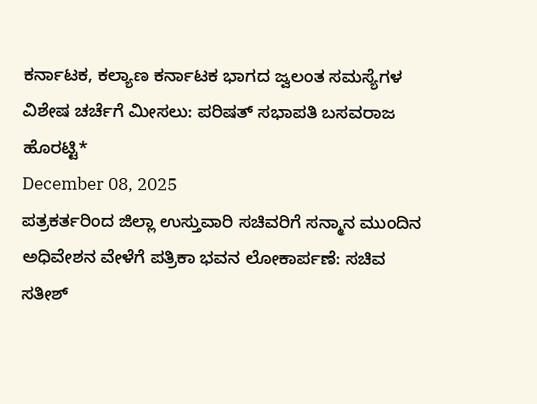ಕರ್ನಾಟಕ, ಕಲ್ಯಾಣ ಕರ್ನಾಟಕ ಭಾಗದ ಜ್ವಲಂತ ಸಮಸ್ಯೆಗಳ ವಿಶೇಷ ಚರ್ಚೆಗೆ ಮೀಸಲು: ಪರಿಷತ್ ಸಭಾಪತಿ ಬಸವರಾಜ ಹೊರಟ್ಟಿ*
December 08, 2025
ಪತ್ರಕರ್ತರಿಂದ ಜಿಲ್ಲಾ ಉಸ್ತುವಾರಿ ಸಚಿವರಿಗೆ ಸನ್ಮಾನ ಮುಂದಿನ ಅಧಿವೇಶನ ವೇಳೆಗೆ ಪತ್ರಿಕಾ ಭವನ ಲೋಕಾರ್ಪಣೆ: ಸಚಿವ ಸತೀಶ್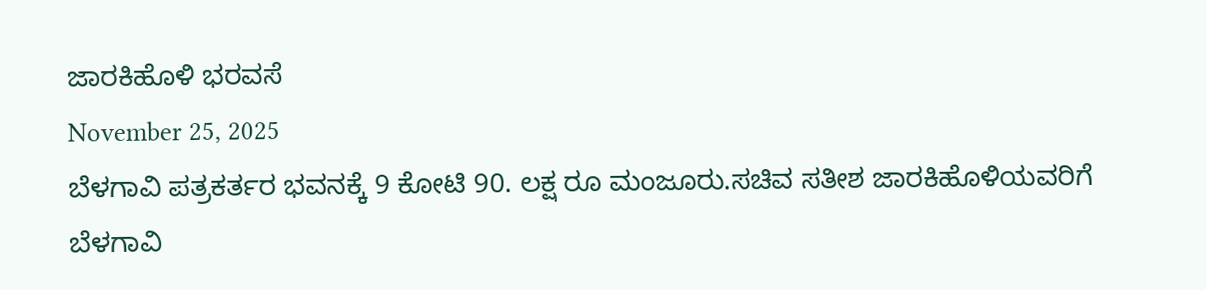ಜಾರಕಿಹೊಳಿ ಭರವಸೆ
November 25, 2025
ಬೆಳಗಾವಿ ಪತ್ರಕರ್ತರ ಭವನಕ್ಕೆ 9 ಕೋಟಿ 90. ಲಕ್ಷ ರೂ ಮಂಜೂರು.ಸಚಿವ ಸತೀಶ ಜಾರಕಿಹೊಳಿಯವರಿಗೆ ಬೆಳಗಾವಿ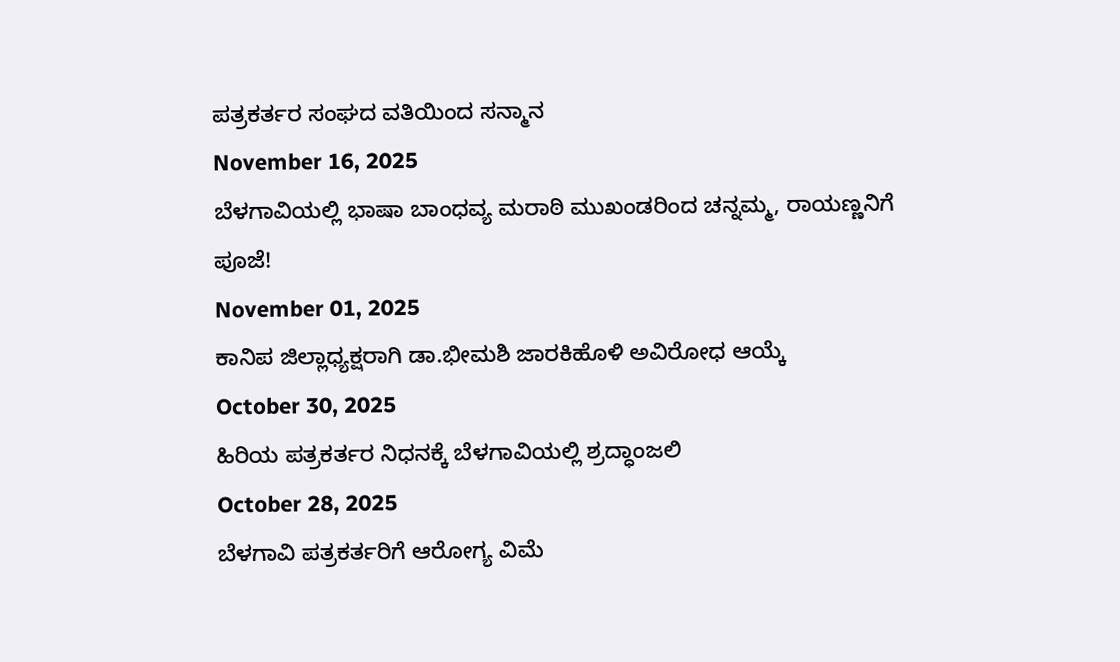ಪತ್ರಕರ್ತರ ಸಂಘದ ವತಿಯಿಂದ ಸನ್ಮಾನ
November 16, 2025
ಬೆಳಗಾವಿಯಲ್ಲಿ ಭಾಷಾ ಬಾಂಧವ್ಯ ಮರಾಠಿ ಮುಖಂಡರಿಂದ ಚನ್ನಮ್ಮ, ರಾಯಣ್ಣನಿಗೆ ಪೂಜೆ!
November 01, 2025
ಕಾನಿಪ ಜಿಲ್ಲಾಧ್ಯಕ್ಷರಾಗಿ ಡಾ.ಭೀಮಶಿ ಜಾರಕಿಹೊಳಿ ಅವಿರೋಧ ಆಯ್ಕೆ
October 30, 2025
ಹಿರಿಯ ಪತ್ರಕರ್ತರ ನಿಧನಕ್ಕೆ ಬೆಳಗಾವಿಯಲ್ಲಿ ಶ್ರದ್ಧಾಂಜಲಿ
October 28, 2025
ಬೆಳಗಾವಿ ಪತ್ರಕರ್ತರಿಗೆ ಆರೋಗ್ಯ ವಿಮೆ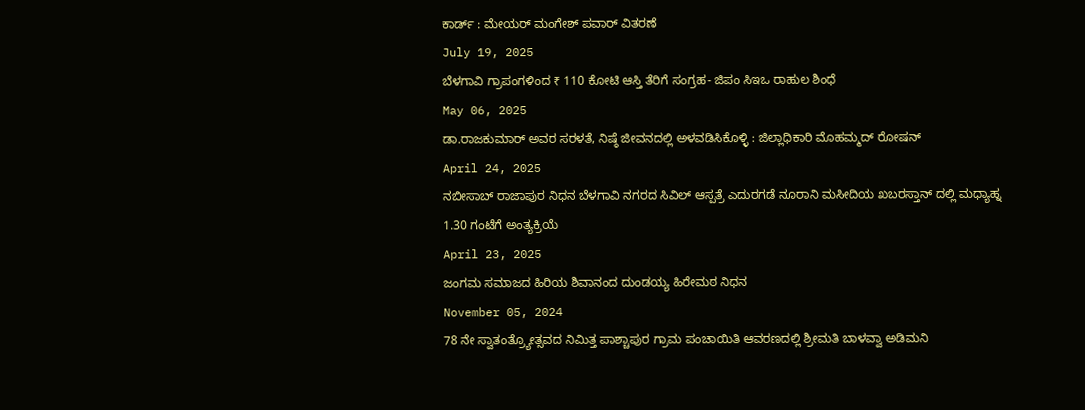ಕಾರ್ಡ್ : ಮೇಯರ್ ಮಂಗೇಶ್ ಪವಾರ್ ವಿತರಣೆ
July 19, 2025
ಬೆಳಗಾವಿ ಗ್ರಾಪಂಗಳಿಂದ ₹ 110 ಕೋಟಿ ಆಸ್ತಿ ತೆರಿಗೆ ಸಂಗ್ರಹ- ಜಿಪಂ ಸಿಇಒ ರಾಹುಲ ಶಿಂಧೆ
May 06, 2025
ಡಾ.ರಾಜಕುಮಾರ್ ಅವರ ಸರಳತೆ, ನಿಷ್ಠೆ ಜೀವನದಲ್ಲಿ ಅಳವಡಿಸಿಕೊಳ್ಳಿ : ಜಿಲ್ಲಾಧಿಕಾರಿ ಮೊಹಮ್ಮದ್ ರೋಷನ್
April 24, 2025
ನಬೀಸಾಬ್ ರಾಜಾಪುರ ನಿಧನ ಬೆಳಗಾವಿ ನಗರದ ಸಿವಿಲ್ ಆಸ್ಪತ್ರೆ ಎದುರಗಡೆ ನೂರಾನಿ ಮಸೀದಿಯ ಖಬರಸ್ತಾನ್ ದಲ್ಲಿ ಮಧ್ಯಾಹ್ನ 1.30 ಗಂಟೆಗೆ ಅಂತ್ಯಕ್ರಿಯೆ
April 23, 2025
ಜಂಗಮ ಸಮಾಜದ ಹಿರಿಯ ಶಿವಾನಂದ ದುಂಡಯ್ಯ ಹಿರೇಮಠ ನಿಧನ
November 05, 2024
78 ನೇ ಸ್ವಾತಂತ್ರ್ಯೋತ್ಸವದ ನಿಮಿತ್ತ ಪಾಶ್ಚಾಪುರ ಗ್ರಾಮ ಪಂಚಾಯಿತಿ ಆವರಣದಲ್ಲಿ ಶ್ರೀಮತಿ ಬಾಳವ್ವಾ ಅಡಿಮನಿ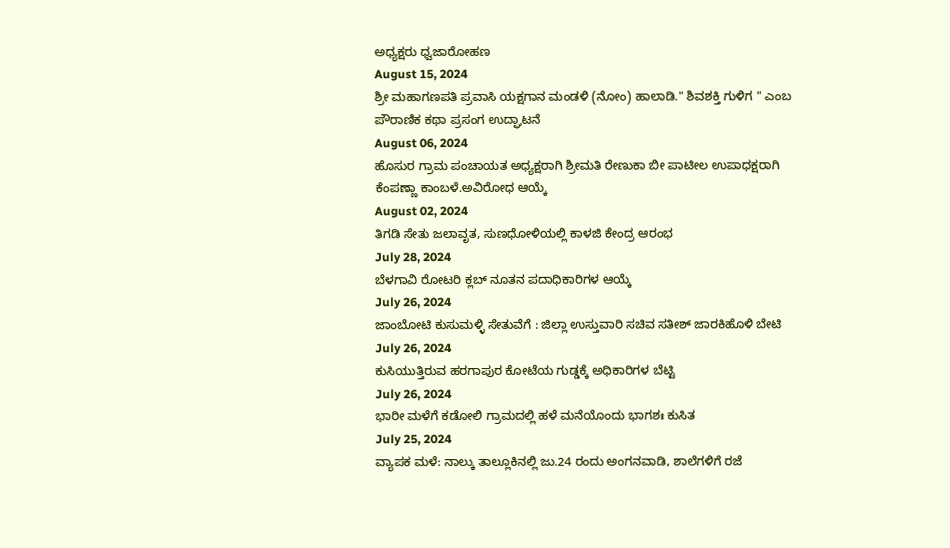ಅಧ್ಯಕ್ಷರು ಧ್ವಜಾರೋಹಣ
August 15, 2024
ಶ್ರೀ ಮಹಾಗಣಪತಿ ಪ್ರವಾಸಿ ಯಕ್ಷಗಾನ ಮಂಡಳಿ (ನೋಂ) ಹಾಲಾಡಿ." ಶಿವಶಕ್ತಿ ಗುಳಿಗ " ಎಂಬ ಪೌರಾಣಿಕ ಕಥಾ ಪ್ರಸಂಗ ಉದ್ಘಾಟನೆ
August 06, 2024
ಹೊಸುರ ಗ್ರಾಮ ಪಂಚಾಯತ ಅಧ್ಯಕ್ಷರಾಗಿ ಶ್ರೀಮತಿ ರೇಣುಕಾ ಬೀ ಪಾಟೀಲ ಉಪಾಧಕ್ಷರಾಗಿ ಕೆಂಪಣ್ಣಾ ಕಾಂಬಳೆ.ಅವಿರೋಧ ಆಯ್ಕೆ
August 02, 2024
ತಿಗಡಿ ಸೇತು ಜಲಾವೃತ, ಸುಣಧೋಳಿಯಲ್ಲಿ ಕಾಳಜಿ ಕೇಂದ್ರ ಆರಂಭ
July 28, 2024
ಬೆಳಗಾವಿ ರೋಟರಿ ಕ್ಲಬ್ ನೂತನ ಪದಾಧಿಕಾರಿಗಳ ಆಯ್ಕೆ
July 26, 2024
ಜಾಂಬೋಟಿ ಕುಸುಮಳ್ಳಿ ಸೇತುವೆಗೆ : ಜಿಲ್ಲಾ ಉಸ್ತುವಾರಿ ಸಚಿವ ಸತೀಶ್ ಜಾರಕಿಹೊಳಿ ಬೇಟಿ
July 26, 2024
ಕುಸಿಯುತ್ತಿರುವ ಹರಗಾಪುರ ಕೋಟೆಯ ಗುಡ್ಡಕ್ಕೆ ಅಧಿಕಾರಿಗಳ ಬೆಟ್ಟಿ
July 26, 2024
ಭಾರೀ ಮಳೆಗೆ ಕಡೋಲಿ ಗ್ರಾಮದಲ್ಲಿ ಹಳೆ ಮನೆಯೊಂದು ಭಾಗಶಃ ಕುಸಿತ
July 25, 2024
ವ್ಯಾಪಕ ಮಳೆ: ನಾಲ್ಕು ತಾಲ್ಲೂಕಿನಲ್ಲಿ ಜು.24 ರಂದು ಅಂಗನವಾಡಿ, ಶಾಲೆಗಳಿಗೆ ರಜೆ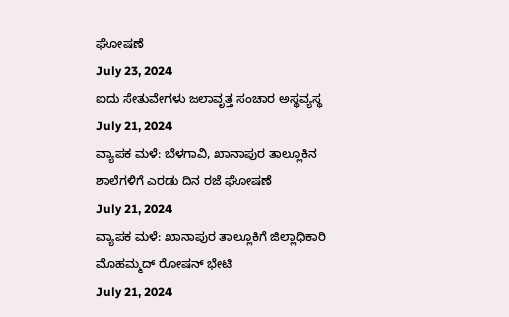ಘೋಷಣೆ
July 23, 2024
ಐದು ಸೇತುವೇಗಳು ಜಲಾವೃತ್ತ ಸಂಚಾರ ಅಸ್ಥವ್ಯಸ್ಥ
July 21, 2024
ವ್ಯಾಪಕ ಮಳೆ: ಬೆಳಗಾವಿ, ಖಾನಾಪುರ ತಾಲ್ಲೂಕಿನ ಶಾಲೆಗಳಿಗೆ ಎರಡು ದಿನ ರಜೆ ಘೋಷಣೆ
July 21, 2024
ವ್ಯಾಪಕ ಮಳೆ: ಖಾನಾಪುರ ತಾಲ್ಲೂಕಿಗೆ ಜಿಲ್ಲಾಧಿಕಾರಿ ಮೊಹಮ್ಮದ್ ರೋಷನ್ ಭೇಟಿ
July 21, 2024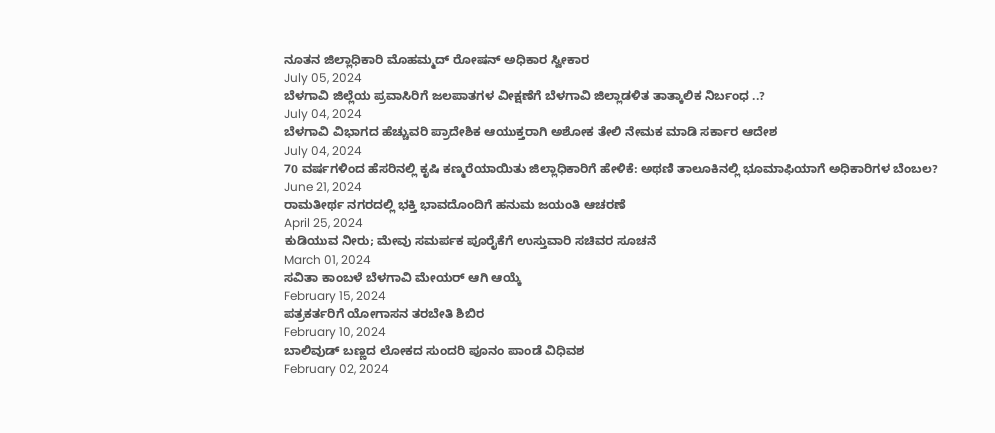ನೂತನ ಜಿಲ್ಲಾಧಿಕಾರಿ ಮೊಹಮ್ಮದ್ ರೋಷನ್ ಅಧಿಕಾರ ಸ್ವೀಕಾರ
July 05, 2024
ಬೆಳಗಾವಿ ಜಿಲ್ಲೆಯ ಪ್ರವಾಸಿರಿಗೆ ಜಲಪಾತಗಳ ವೀಕ್ಷಣೆಗೆ ಬೆಳಗಾವಿ ಜಿಲ್ಲಾಡಳಿತ ತಾತ್ಕಾಲಿಕ ನಿರ್ಬಂಧ ..?
July 04, 2024
ಬೆಳಗಾವಿ ವಿಭಾಗದ ಹೆಚ್ಚುವರಿ ಪ್ರಾದೇಶಿಕ ಆಯುಕ್ತರಾಗಿ ಅಶೋಕ ತೇಲಿ ನೇಮಕ ಮಾಡಿ ಸರ್ಕಾರ ಆದೇಶ
July 04, 2024
70 ವರ್ಷಗಳಿಂದ ಹೆಸರಿನಲ್ಲಿ ಕೃಷಿ ಕಣ್ಮರೆಯಾಯಿತು ಜಿಲ್ಲಾಧಿಕಾರಿಗೆ ಹೇಳಿಕೆ: ಅಥಣಿ ತಾಲೂಕಿನಲ್ಲಿ ಭೂಮಾಫಿಯಾಗೆ ಅಧಿಕಾರಿಗಳ ಬೆಂಬಲ?
June 21, 2024
ರಾಮತೀರ್ಥ ನಗರದಲ್ಲಿ ಭಕ್ತಿ ಭಾವದೊಂದಿಗೆ ಹನುಮ ಜಯಂತಿ ಆಚರಣೆ
April 25, 2024
ಕುಡಿಯುವ ನೀರು; ಮೇವು ಸಮರ್ಪಕ ಪೂರೈಕೆಗೆ ಉಸ್ತುವಾರಿ ಸಚಿವರ ಸೂಚನೆ
March 01, 2024
ಸವಿತಾ ಕಾಂಬಳೆ ಬೆಳಗಾವಿ ಮೇಯರ್ ಆಗಿ ಆಯ್ಕೆ
February 15, 2024
ಪತ್ರಕರ್ತರಿಗೆ ಯೋಗಾಸನ ತರಬೇತಿ ಶಿಬಿರ
February 10, 2024
ಬಾಲಿವುಡ್ ಬಣ್ಣದ ಲೋಕದ ಸುಂದರಿ ಪೂನಂ ಪಾಂಡೆ ವಿಧಿವಶ
February 02, 2024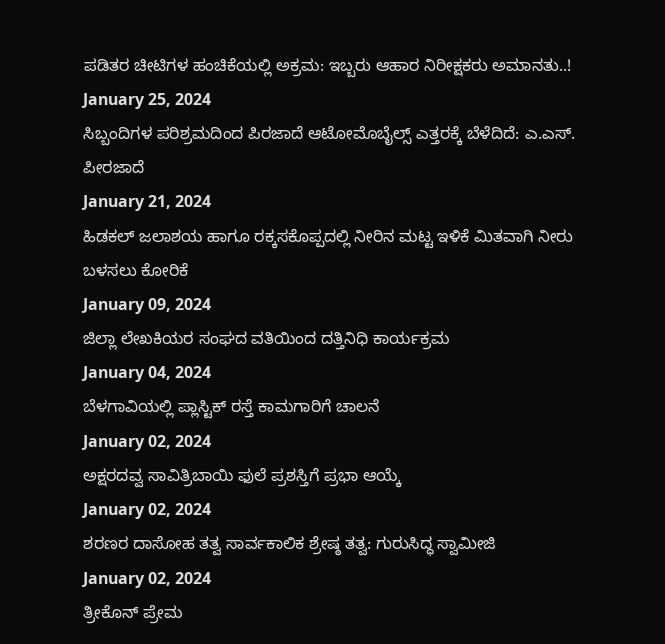ಪಡಿತರ ಚೀಟಿಗಳ ಹಂಚಿಕೆಯಲ್ಲಿ ಅಕ್ರಮ: ಇಬ್ಬರು ಆಹಾರ ನಿರೀಕ್ಷಕರು ಅಮಾನತು..!
January 25, 2024
ಸಿಬ್ಬಂದಿಗಳ ಪರಿಶ್ರಮದಿಂದ ಪಿರಜಾದೆ ಆಟೋಮೊಬೈಲ್ಸ್ ಎತ್ತರಕ್ಕೆ ಬೆಳೆದಿದೆ: ಎ.ಎಸ್. ಪೀರಜಾದೆ
January 21, 2024
ಹಿಡಕಲ್ ಜಲಾಶಯ ಹಾಗೂ ರಕ್ಕಸಕೊಪ್ಪದಲ್ಲಿ ನೀರಿನ ಮಟ್ಟ ಇಳಿಕೆ ಮಿತವಾಗಿ ನೀರು ಬಳಸಲು ಕೋರಿಕೆ
January 09, 2024
ಜಿಲ್ಲಾ ಲೇಖಕಿಯರ ಸಂಘದ ವತಿಯಿಂದ ದತ್ತಿನಿಧಿ ಕಾರ್ಯಕ್ರಮ
January 04, 2024
ಬೆಳಗಾವಿಯಲ್ಲಿ ಪ್ಲಾಸ್ಟಿಕ್ ರಸ್ತೆ ಕಾಮಗಾರಿಗೆ ಚಾಲನೆ
January 02, 2024
ಅಕ್ಷರದವ್ವ ಸಾವಿತ್ರಿಬಾಯಿ ಫುಲೆ ಪ್ರಶಸ್ತಿಗೆ ಪ್ರಭಾ ಆಯ್ಕೆ
January 02, 2024
ಶರಣರ ದಾಸೋಹ ತತ್ವ ಸಾರ್ವಕಾಲಿಕ ಶ್ರೇಷ್ಠ ತತ್ವ: ಗುರುಸಿದ್ಧ ಸ್ವಾಮೀಜಿ
January 02, 2024
ತ್ರೀಕೊನ್ ಪ್ರೇಮ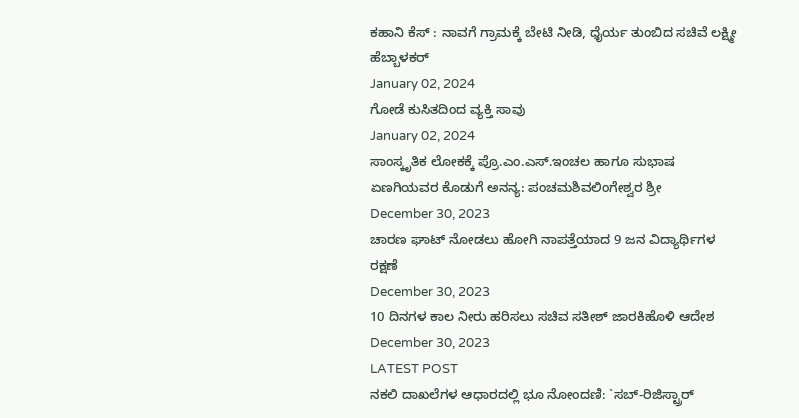ಕಹಾನಿ ಕೆಸ್ : ನಾವಗೆ ಗ್ರಾಮಕ್ಕೆ ಬೇಟಿ ನೀಡಿ, ಧೈರ್ಯ ತುಂಬಿದ ಸಚಿವೆ ಲಕ್ಷ್ಮೀ ಹೆಬ್ಬಾಳಕರ್
January 02, 2024
ಗೋಡೆ ಕುಸಿತದಿಂದ ವ್ಯಕ್ತಿ ಸಾವು
January 02, 2024
ಸಾಂಸ್ಕೃತಿಕ ಲೋಕಕ್ಕೆ ಪ್ರೊ.ಎಂ.ಎಸ್.ಇಂಚಲ ಹಾಗೂ ಸುಭಾಷ ಏಣಗಿಯವರ ಕೊಡುಗೆ ಅನನ್ಯ: ಪಂಚಮಶಿವಲಿಂಗೇಶ್ವರ ಶ್ರೀ
December 30, 2023
ಚಾರಣ ಘಾಟ್ ನೋಡಲು ಹೋಗಿ ನಾಪತ್ತೆಯಾದ 9 ಜನ ವಿದ್ಯಾರ್ಥಿಗಳ ರಕ್ಷಣೆ
December 30, 2023
10 ದಿನಗಳ ಕಾಲ ನೀರು ಹರಿಸಲು ಸಚಿವ ಸತೀಶ್ ಜಾರಕಿಹೊಳಿ ಆದೇಶ
December 30, 2023
LATEST POST
ನಕಲಿ ದಾಖಲೆಗಳ ಆಧಾರದಲ್ಲಿ ಭೂ ನೋಂದಣಿ: `ಸಬ್-ರಿಜಿಸ್ಟ್ರಾರ್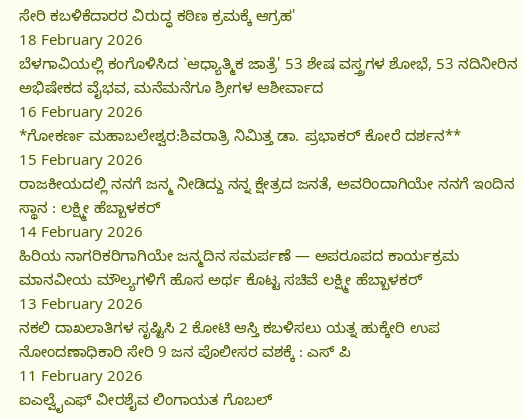ಸೇರಿ ಕಬಳಿಕೆದಾರರ ವಿರುದ್ಧ ಕಠಿಣ ಕ್ರಮಕ್ಕೆ ಆಗ್ರಹ'
18 February 2026
ಬೆಳಗಾವಿಯಲ್ಲಿ ಕಂಗೊಳಿಸಿದ `ಆಧ್ಯಾತ್ಮಿಕ ಜಾತ್ರೆ' 53 ಶೇಷ ವಸ್ತ್ರಗಳ ಶೋಭೆ, 53 ನದಿನೀರಿನ ಅಭಿಷೇಕದ ವೈಭವ, ಮನೆಮನೆಗೂ ಶ್ರೀಗಳ ಆಶೀರ್ವಾದ
16 February 2026
*ಗೋಕರ್ಣ ಮಹಾಬಲೇಶ್ವರ:ಶಿವರಾತ್ರಿ ನಿಮಿತ್ತ ಡಾ. ಪ್ರಭಾಕರ್ ಕೋರೆ ದರ್ಶನ**
15 February 2026
ರಾಜಕೀಯದಲ್ಲಿ ನನಗೆ ಜನ್ಮ ನೀಡಿದ್ದು ನನ್ನ ಕ್ಷೇತ್ರದ ಜನತೆ, ಅವರಿಂದಾಗಿಯೇ ನನಗೆ ಇಂದಿನ ಸ್ಥಾನ : ಲಕ್ಷ್ಮೀ ಹೆಬ್ಬಾಳಕರ್
14 February 2026
ಹಿರಿಯ ನಾಗರಿಕರಿಗಾಗಿಯೇ ಜನ್ಮದಿನ ಸಮರ್ಪಣೆ — ಅಪರೂಪದ ಕಾರ್ಯಕ್ರಮ ಮಾನವೀಯ ಮೌಲ್ಯಗಳಿಗೆ ಹೊಸ ಅರ್ಥ ಕೊಟ್ಟ ಸಚಿವೆ ಲಕ್ಷ್ಮೀ ಹೆಬ್ಬಾಳಕರ್
13 February 2026
ನಕಲಿ ದಾಖಲಾತಿಗಳ ಸೃಷ್ಟಿಸಿ 2 ಕೋಟಿ ಆಸ್ತಿ ಕಬಳಿಸಲು ಯತ್ನ ಹುಕ್ಕೇರಿ ಉಪ ನೋಂದಣಾಧಿಕಾರಿ ಸೇರಿ 9 ಜನ ಪೊಲೀಸರ ವಶಕ್ಕೆ : ಎಸ್ ಪಿ
11 February 2026
ಐಎಲ್ವೈಎಫ್ ವೀರಶೈವ ಲಿಂಗಾಯತ ಗೊಬಲ್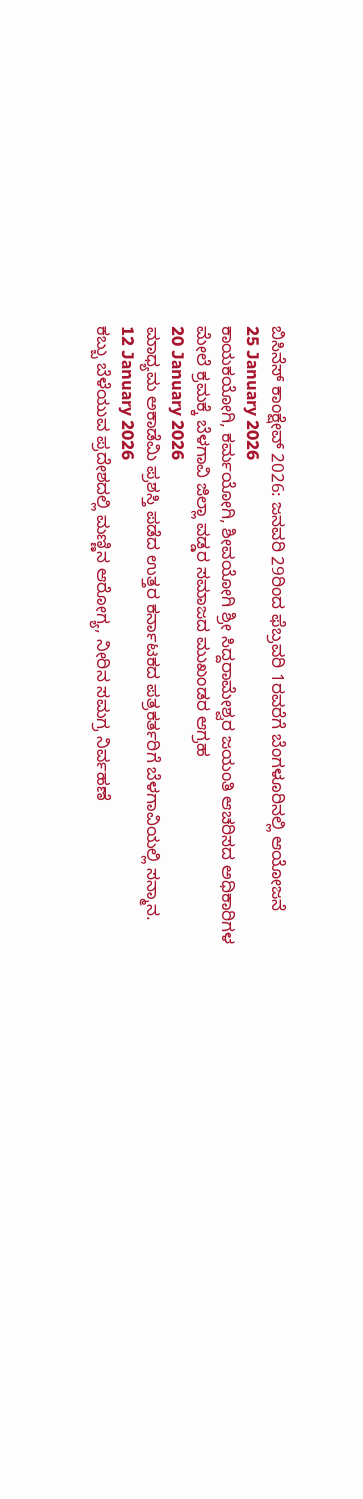ಬಿಸಿನೆಸ್ ಕಾಂಕ್ಷೇವ್ 2026: ಜನವರಿ 29ರಿಂದ ಫೆಬ್ರವರಿ 1ರವರೆಗೆ ಬೆಂಗಳೂರಿನಲ್ಲಿ ಆಯೋಜನೆ
25 January 2026
ಕಾಯಕಯೋಗಿ, ಕರ್ಮಯೋಗಿ, ಶೀವಯೋಗಿ ಶ್ರೀ ಸಿದ್ದರಾಮೇಶ್ವರ ಜಯಂತಿ ಆಚರಿಸದ ಅಧಿಕಾರಿಗಳ ಮೇಲೆ ಕ್ರಮಕ್ಕೆ ಬೆಳಗಾವಿ ಜಿಲ್ಲಾ ವಡ್ಡರ ಸಮಾಜದ ಮುಖಂಡರ ಆಗ್ರಹ
20 January 2026
ಮಾಧ್ಯಮ ಅಕಾಡೆಮಿ ಪ್ರಶಸ್ತಿ ಪಡೆದ ಉತ್ತರ ಕರ್ನಾಟಕದ ಪತ್ರಕರ್ತರಿಗೆ ಬೆಳಗಾವಿಯಲ್ಲಿ ಸನ್ಮಾನ.
12 January 2026
ಕಬ್ಬು ಬೆಳೆಯುವ ಪ್ರದೇಶದಲ್ಲಿ ಮಣ್ಣಿನ ಆರೋಗ್ಯ, ನೀರಿನ ಸಮಗ್ರ ನಿರ್ವಹಣೆ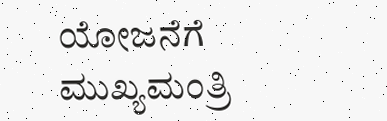ಯೋಜನೆಗೆ ಮುಖ್ಯಮಂತ್ರಿ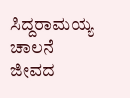ಸಿದ್ದರಾಮಯ್ಯ ಚಾಲನೆ ಜೀವದ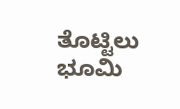ತೊಟ್ಟಿಲು ಭೂಮಿ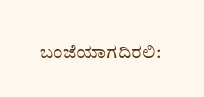ಬಂಜೆಯಾಗದಿರಲಿ: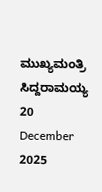ಮುಖ್ಯಮಂತ್ರಿ ಸಿದ್ದರಾಮಯ್ಯ
20 December 2025